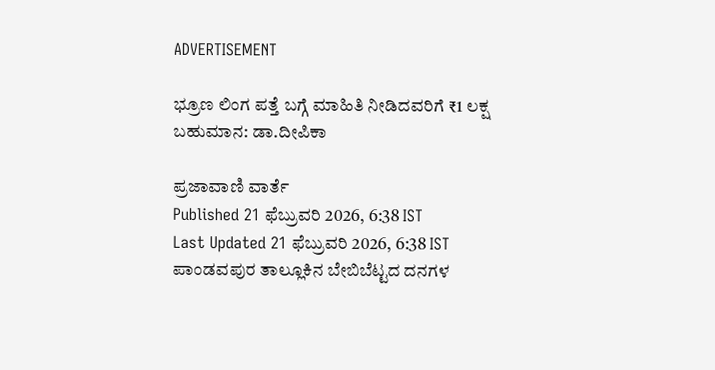ADVERTISEMENT

ಭ್ರೂಣ ಲಿಂಗ ಪತ್ತೆ ಬಗ್ಗೆ ಮಾಹಿತಿ ನೀಡಿದವರಿಗೆ ₹1 ಲಕ್ಷ ಬಹುಮಾನ: ಡಾ.ದೀಪಿಕಾ

ಪ್ರಜಾವಾಣಿ ವಾರ್ತೆ
Published 21 ಫೆಬ್ರುವರಿ 2026, 6:38 IST
Last Updated 21 ಫೆಬ್ರುವರಿ 2026, 6:38 IST
ಪಾಂಡವಪುರ ತಾಲ್ಲೂಕಿನ ಬೇಬಿಬೆಟ್ಟದ ದನಗಳ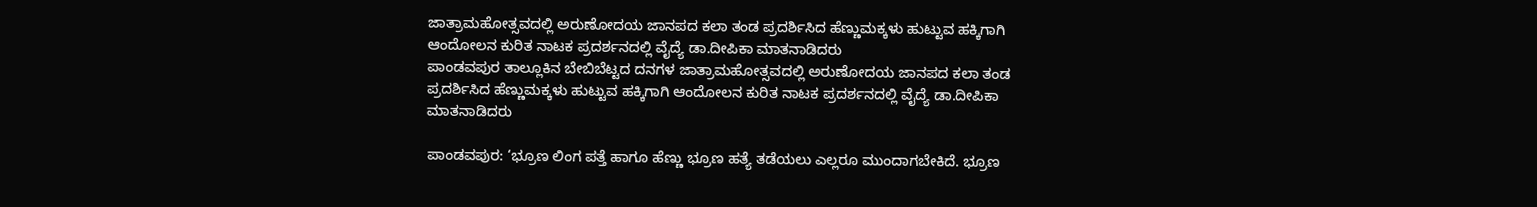ಜಾತ್ರಾಮಹೋತ್ಸವದಲ್ಲಿ ಅರುಣೋದಯ ಜಾನಪದ ಕಲಾ ತಂಡ ಪ್ರದರ್ಶಿಸಿದ ಹೆಣ್ಣುಮಕ್ಕಳು ಹುಟ್ಟುವ ಹಕ್ಕಿಗಾಗಿ ಆಂದೋಲನ ಕುರಿತ ನಾಟಕ ಪ್ರದರ್ಶನದಲ್ಲಿ ವೈದ್ಯೆ ಡಾ.ದೀಪಿಕಾ ಮಾತನಾಡಿದರು
ಪಾಂಡವಪುರ ತಾಲ್ಲೂಕಿನ ಬೇಬಿಬೆಟ್ಟದ ದನಗಳ ಜಾತ್ರಾಮಹೋತ್ಸವದಲ್ಲಿ ಅರುಣೋದಯ ಜಾನಪದ ಕಲಾ ತಂಡ ಪ್ರದರ್ಶಿಸಿದ ಹೆಣ್ಣುಮಕ್ಕಳು ಹುಟ್ಟುವ ಹಕ್ಕಿಗಾಗಿ ಆಂದೋಲನ ಕುರಿತ ನಾಟಕ ಪ್ರದರ್ಶನದಲ್ಲಿ ವೈದ್ಯೆ ಡಾ.ದೀಪಿಕಾ ಮಾತನಾಡಿದರು

ಪಾಂಡವಪುರ: ‘ಭ್ರೂಣ ಲಿಂಗ ಪತ್ತೆ ಹಾಗೂ ಹೆಣ್ಣು ಭ್ರೂಣ ಹತ್ಯೆ ತಡೆಯಲು ಎಲ್ಲರೂ ಮುಂದಾಗಬೇಕಿದೆ. ಭ್ರೂಣ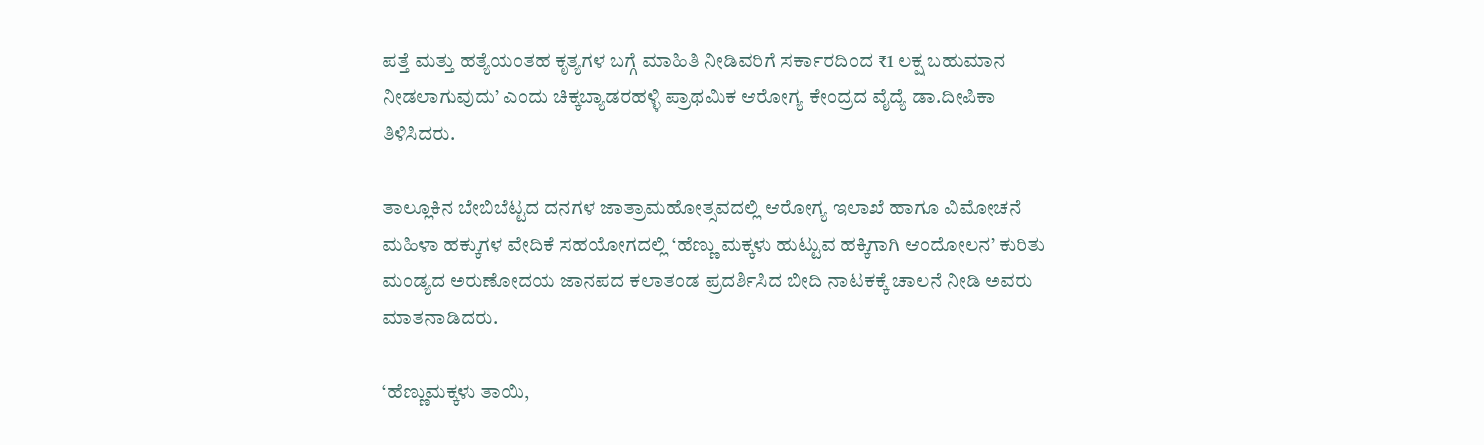ಪತ್ತೆ ಮತ್ತು ಹತ್ಯೆಯಂತಹ ಕೃತ್ಯಗಳ ಬಗ್ಗೆ ಮಾಹಿತಿ ನೀಡಿವರಿಗೆ ಸರ್ಕಾರದಿಂದ ₹1 ಲಕ್ಷ ಬಹುಮಾನ ನೀಡಲಾಗುವುದು’ ಎಂದು ಚಿಕ್ಕಬ್ಯಾಡರಹಳ್ಳಿ ಪ್ರಾಥಮಿಕ ಆರೋಗ್ಯ ಕೇಂದ್ರದ ವೈದ್ಯೆ ಡಾ.ದೀಪಿಕಾ ತಿಳಿಸಿದರು.

ತಾಲ್ಲೂಕಿನ ಬೇಬಿಬೆಟ್ಟದ ದನಗಳ ಜಾತ್ರಾಮಹೋತ್ಸವದಲ್ಲಿ ಆರೋಗ್ಯ ಇಲಾಖೆ ಹಾಗೂ ವಿಮೋಚನೆ ಮಹಿಳಾ ಹಕ್ಕುಗಳ ವೇದಿಕೆ ಸಹಯೋಗದಲ್ಲಿ ‘ಹೆಣ್ಣು ಮಕ್ಕಳು ಹುಟ್ಟುವ ಹಕ್ಕಿಗಾಗಿ ಆಂದೋಲನ’ ಕುರಿತು ಮಂಡ್ಯದ ಅರುಣೋದಯ ಜಾನಪದ ಕಲಾತಂಡ ಪ್ರದರ್ಶಿಸಿದ ಬೀದಿ ನಾಟಕಕ್ಕೆ ಚಾಲನೆ ನೀಡಿ ಅವರು ಮಾತನಾಡಿದರು.

‘ಹೆಣ್ಣುಮಕ್ಕಳು ತಾಯಿ,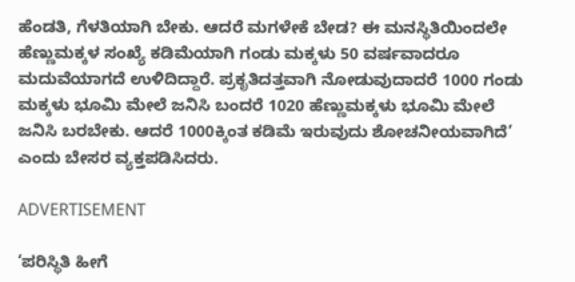ಹೆಂಡತಿ, ಗೆಳತಿಯಾಗಿ ಬೇಕು. ಆದರೆ ಮಗಳೇಕೆ ಬೇಡ? ಈ ಮನಸ್ಥಿತಿಯಿಂದಲೇ ಹೆಣ್ಣುಮಕ್ಕಳ ಸಂಖ್ಯೆ ಕಡಿಮೆಯಾಗಿ ಗಂಡು ಮಕ್ಕಳು 50 ವರ್ಷವಾದರೂ ಮದುವೆಯಾಗದೆ ಉಳಿದಿದ್ದಾರೆ. ಪ್ರಕೃತಿದತ್ತವಾಗಿ ನೋಡುವುದಾದರೆ 1000 ಗಂಡು ಮಕ್ಕಳು ಭೂಮಿ ಮೇಲೆ ಜನಿಸಿ ಬಂದರೆ 1020 ಹೆಣ್ಣುಮಕ್ಕಳು ಭೂಮಿ ಮೇಲೆ ಜನಿಸಿ ಬರಬೇಕು. ಆದರೆ 1000ಕ್ಕಿಂತ ಕಡಿಮೆ ಇರುವುದು ಶೋಚನೀಯವಾಗಿದೆ’ ಎಂದು ಬೇಸರ ವ್ಯಕ್ತಪಡಿಸಿದರು.

ADVERTISEMENT

‘ಪರಿಸ್ಥಿತಿ ಹೀಗೆ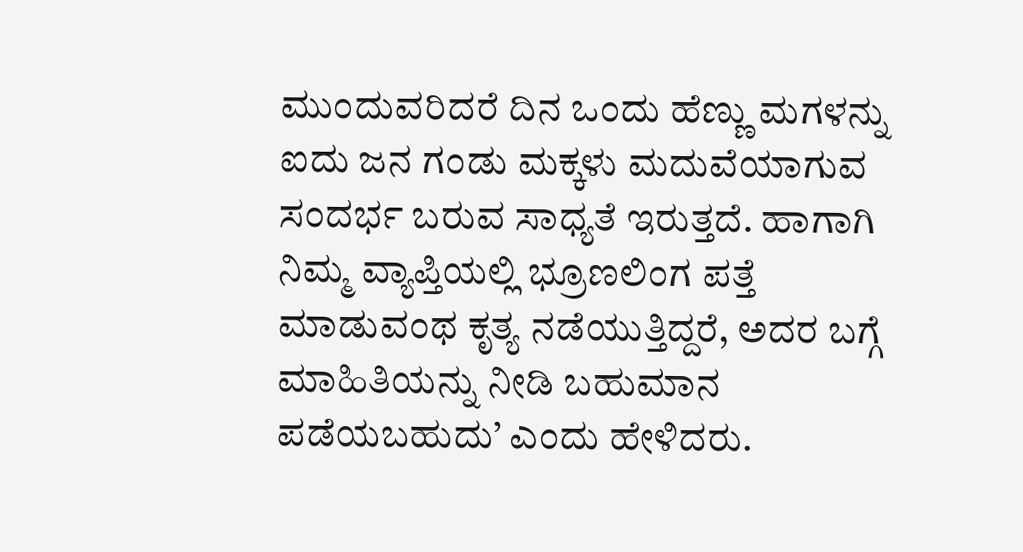ಮುಂದುವರಿದರೆ ದಿನ ಒಂದು ಹೆಣ್ಣು ಮಗಳನ್ನು ಐದು ಜನ ಗಂಡು ಮಕ್ಕಳು ಮದುವೆಯಾಗುವ ಸಂದರ್ಭ ಬರುವ ಸಾಧ್ಯತೆ ಇರುತ್ತದೆ. ಹಾಗಾಗಿ ನಿಮ್ಮ ವ್ಯಾಪ್ತಿಯಲ್ಲಿ ಭ್ರೂಣಲಿಂಗ ಪತ್ತೆ ಮಾಡುವಂಥ ಕೃತ್ಯ ನಡೆಯುತ್ತಿದ್ದರೆ, ಅದರ ಬಗ್ಗೆ ಮಾಹಿತಿಯನ್ನು ನೀಡಿ ಬಹುಮಾನ ಪಡೆಯಬಹುದು’ ಎಂದು ಹೇಳಿದರು.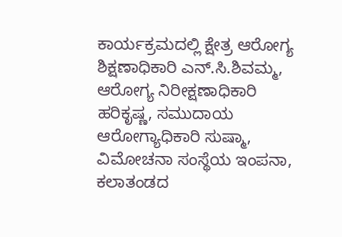ಕಾರ್ಯಕ್ರಮದಲ್ಲಿ ಕ್ಷೇತ್ರ ಆರೋಗ್ಯ ಶಿಕ್ಷಣಾಧಿಕಾರಿ ಎನ್‌.ಸಿ.ಶಿವಮ್ಮ, ಆರೋಗ್ಯ ನಿರೀಕ್ಷಣಾಧಿಕಾರಿ ಹರಿಕೃಷ್ಣ, ಸಮುದಾಯ ಆರೋಗ್ಯಾಧಿಕಾರಿ ಸುಷ್ಮಾ, ವಿಮೋಚನಾ ಸಂಸ್ಥೆಯ ಇಂಪನಾ, ಕಲಾತಂಡದ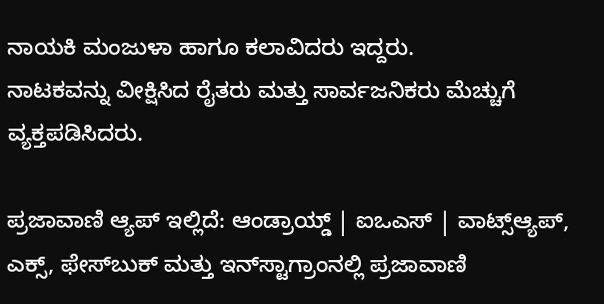ನಾಯಕಿ ಮಂಜುಳಾ ಹಾಗೂ ಕಲಾವಿದರು ಇದ್ದರು.
ನಾಟಕವನ್ನು ವೀಕ್ಷಿಸಿದ ರೈತರು ಮತ್ತು ಸಾರ್ವಜನಿಕರು ಮೆಚ್ಚುಗೆ ವ್ಯಕ್ತಪಡಿಸಿದರು.

ಪ್ರಜಾವಾಣಿ ಆ್ಯಪ್ ಇಲ್ಲಿದೆ: ಆಂಡ್ರಾಯ್ಡ್ | ಐಒಎಸ್ | ವಾಟ್ಸ್ಆ್ಯಪ್, ಎಕ್ಸ್, ಫೇಸ್‌ಬುಕ್ ಮತ್ತು ಇನ್‌ಸ್ಟಾಗ್ರಾಂನಲ್ಲಿ ಪ್ರಜಾವಾಣಿ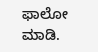ಫಾಲೋ ಮಾಡಿ.